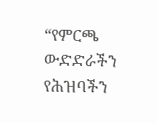“የምርጫ ውድድራችን የሕዝባችን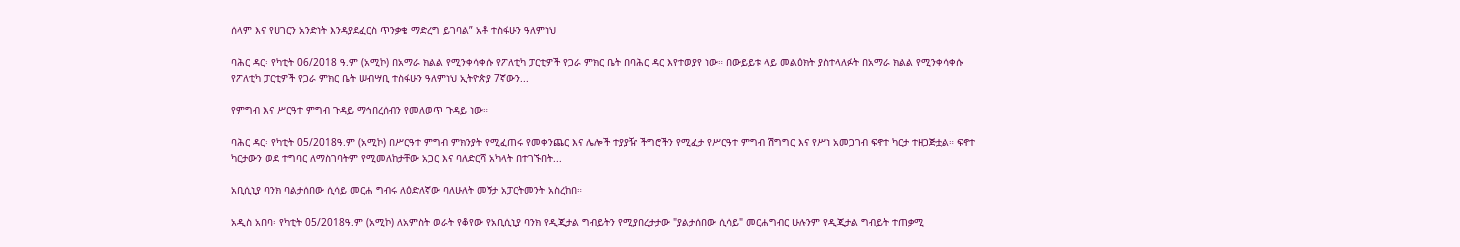ሰላም እና የሀገርን አንድነት እንዳያደፈርስ ጥንቃቄ ማድረግ ይገባል” አቶ ተስፋሁን ዓለምነህ

ባሕር ዳር፡ የካቲት 06/2018 ዓ.ም (አሚኮ) በአማራ ክልል የሚንቀሳቀሱ የፖለቲካ ፓርቲዎች የጋራ ምክር ቤት በባሕር ዳር እየተወያየ ነው። በውይይቱ ላይ መልዕክት ያስተላለፉት በአማራ ክልል የሚንቀሳቀሱ የፖለቲካ ፓርቲዎች የጋራ ምክር ቤት ሠብሣቢ ተስፋሁን ዓለምነህ ኢትዮጵያ 7ኛውን...

የምግብ እና ሥርዓተ ምግብ ጉዳይ ማኅበረሰብን የመለወጥ ጉዳይ ነው።

ባሕር ዳር፡ የካቲት 05/2018ዓ.ም (አሚኮ) በሥርዓተ ምግብ ምክንያት የሚፈጠሩ የመቀንጨር እና ሌሎች ተያያዥ ችግሮችን የሚፈታ የሥርዓተ ምግብ ሽግግር እና የሥነ አመጋገብ ፍኖተ ካርታ ተዘጋጅቷል። ፍኖተ ካርታውን ወደ ተግባር ለማስገባትም የሚመለከታቸው አጋር እና ባለድርሻ አካላት በተገኙበት...

አቢሲኒያ ባንክ ባልታሰበው ሲሳይ መርሐ ግብሩ ለዕድለኛው ባለሁለት መኝታ አፓርትመንት አስረከበ።

አዲስ አበባ፡ የካቲት 05/2018ዓ.ም (አሚኮ) ለአምስት ወራት የቆየው የአቢሲኒያ ባንክ የዲጂታል ግብይትን የሚያበረታታው "ያልታሰበው ሲሳይ" መርሐግብር ሁሉንም የዲጂታል ግብይት ተጠቃሚ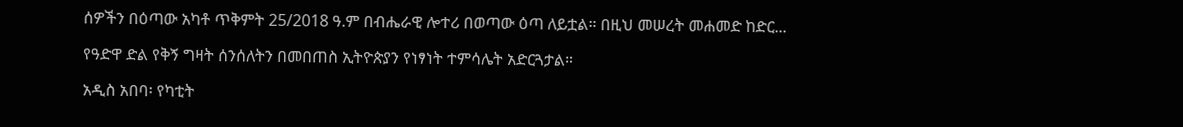ሰዎችን በዕጣው አካቶ ጥቅምት 25/2018 ዓ.ም በብሔራዊ ሎተሪ በወጣው ዕጣ ለይቷል። በዚህ መሠረት መሐመድ ከድር...

የዓድዋ ድል የቅኝ ግዛት ሰንሰለትን በመበጠስ ኢትዮጵያን የነፃነት ተምሳሌት አድርጓታል።

አዲስ አበባ፡ የካቲት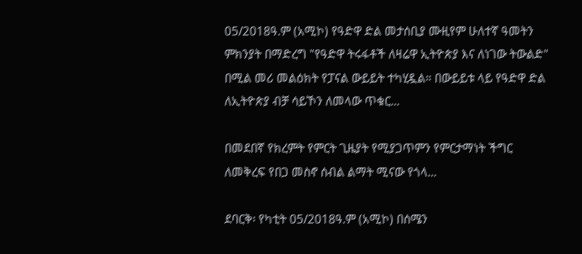05/2018ዓ.ም (አሚኮ) የዓድዋ ድል መታሰቢያ ሙዚየም ሁለተኛ ዓመትን ምክንያት በማድረግ "የዓድዋ ትሩፋቶች ለዛሬዋ ኢትዮጵያ እና ለነገው ትውልድ" በሚል መሪ መልዕክት የፓናል ውይይት ተካሂዷል። በውይይቱ ላይ የዓድዋ ድል ለኢትዮጵያ ብቻ ሳይኾን ለመላው ጥቁር...

በመደበኛ የክረምት የምርት ጊዜያት የሚያጋጥምን የምርታማነት ችግር ለመቅረፍ የበጋ መስኖ ሰብል ልማት ሚናው የጎላ...

ደባርቅ፡ የካቲት 05/2018ዓ.ም (አሚኮ) በሰሜን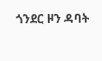ጎንደር ዞን ዳባት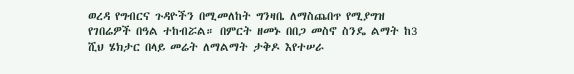ወረዳ የግብርና ጉዳዮችን በሚመለከት ግንዛቤ ለማስጨበጥ የሚያግዝ የገበሬዎች በዓል ተከብሯል። በምርት ዘመኑ በበጋ መስኖ ስንዴ ልማት ከ3 ሺህ ሄክታር በላይ መሬት ለማልማት ታቅዶ እየተሠራ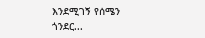እንደሚገኝ የሰሜን ጎንደር...